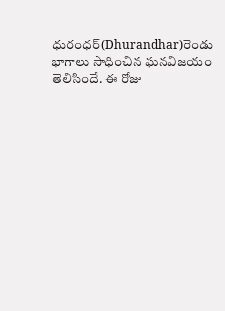ధురంధర్(Dhurandhar)రెండు భాగాలు సాధించిన ఘనవిజయం తెలిసిందే. ఈ రోజు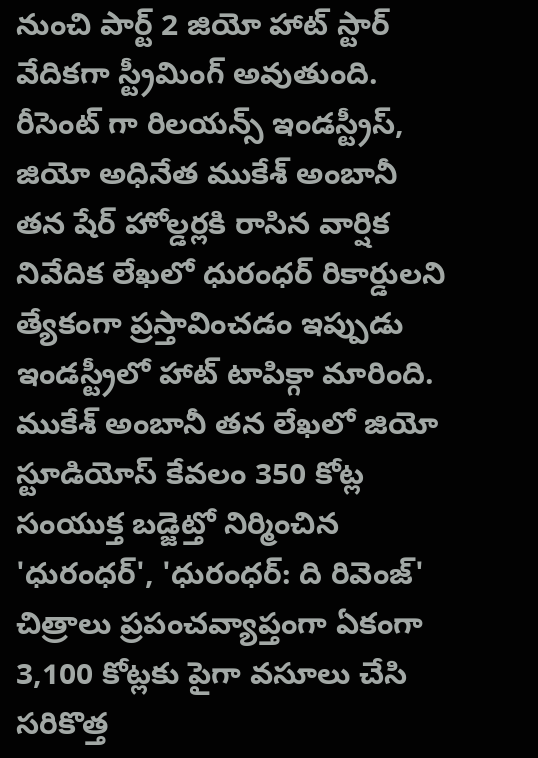నుంచి పార్ట్ 2 జియో హాట్ స్టార్ వేదికగా స్ట్రీమింగ్ అవుతుంది. రీసెంట్ గా రిలయన్స్ ఇండస్ట్రీస్, జియో అధినేత ముకేశ్ అంబానీ తన షేర్ హోల్డర్లకి రాసిన వార్షిక నివేదిక లేఖలో ధురంధర్ రికార్డులని త్యేకంగా ప్రస్తావించడం ఇప్పుడు ఇండస్ట్రీలో హాట్ టాపిక్గా మారింది.
ముకేశ్ అంబానీ తన లేఖలో జియో స్టూడియోస్ కేవలం 350 కోట్ల సంయుక్త బడ్జెట్తో నిర్మించిన 'ధురంధర్', 'ధురంధర్: ది రివెంజ్' చిత్రాలు ప్రపంచవ్యాప్తంగా ఏకంగా 3,100 కోట్లకు పైగా వసూలు చేసి సరికొత్త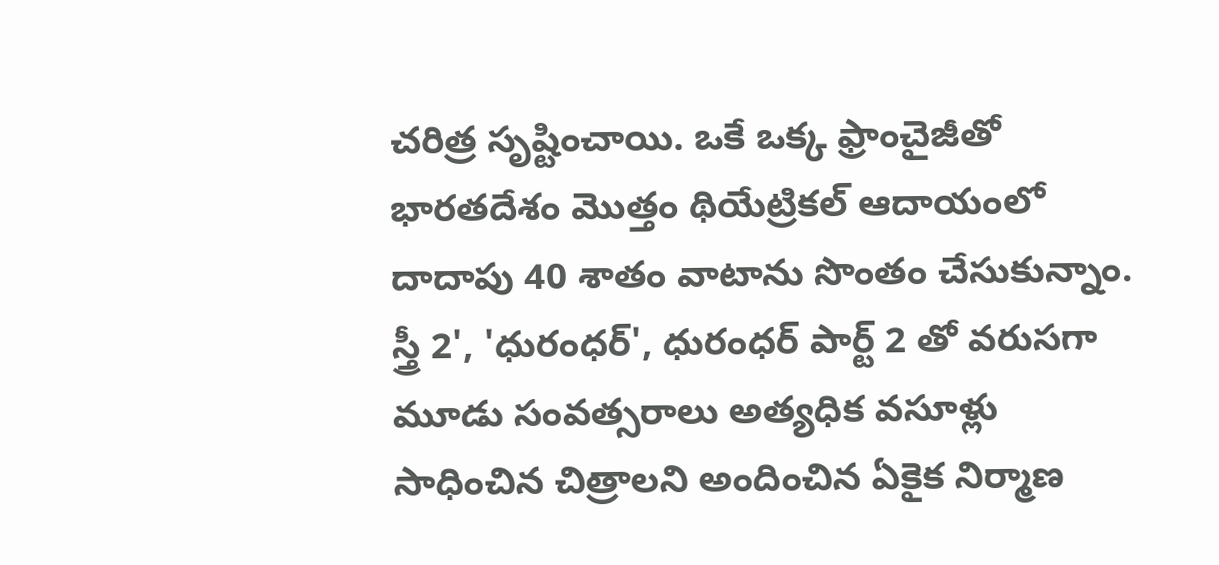చరిత్ర సృష్టించాయి. ఒకే ఒక్క ఫ్రాంచైజీతో భారతదేశం మొత్తం థియేట్రికల్ ఆదాయంలో దాదాపు 40 శాతం వాటాను సొంతం చేసుకున్నాం. స్త్రీ 2', 'ధురంధర్', ధురంధర్ పార్ట్ 2 తో వరుసగా మూడు సంవత్సరాలు అత్యధిక వసూళ్లు సాధించిన చిత్రాలని అందించిన ఏకైక నిర్మాణ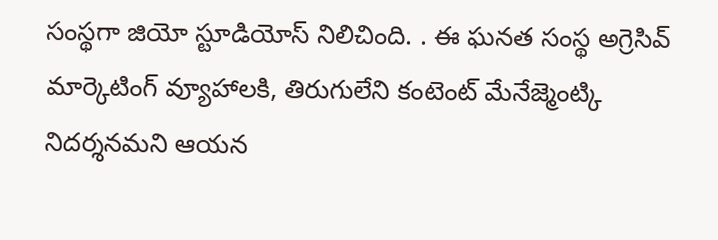సంస్థగా జియో స్టూడియోస్ నిలిచింది. . ఈ ఘనత సంస్థ అగ్రెసివ్ మార్కెటింగ్ వ్యూహాలకి, తిరుగులేని కంటెంట్ మేనేజ్మెంట్కి నిదర్శనమని ఆయన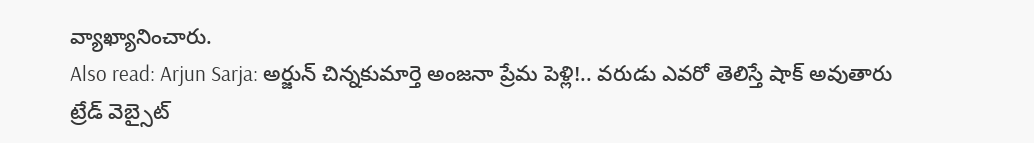వ్యాఖ్యానించారు.
Also read: Arjun Sarja: అర్జున్ చిన్నకుమార్తె అంజనా ప్రేమ పెళ్లి!.. వరుడు ఎవరో తెలిస్తే షాక్ అవుతారు
ట్రేడ్ వెబ్సైట్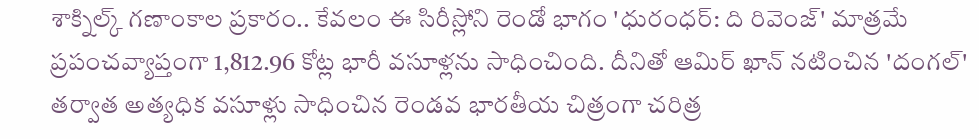శాక్నిల్క్ గణాంకాల ప్రకారం.. కేవలం ఈ సిరీస్లోని రెండో భాగం 'ధురంధర్: ది రివెంజ్' మాత్రమే ప్రపంచవ్యాప్తంగా 1,812.96 కోట్ల భారీ వసూళ్లను సాధించింది. దీనితో ఆమిర్ ఖాన్ నటించిన 'దంగల్' తర్వాత అత్యధిక వసూళ్లు సాధించిన రెండవ భారతీయ చిత్రంగా చరిత్ర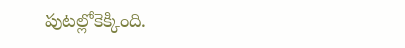పుటల్లోకెక్కింది.